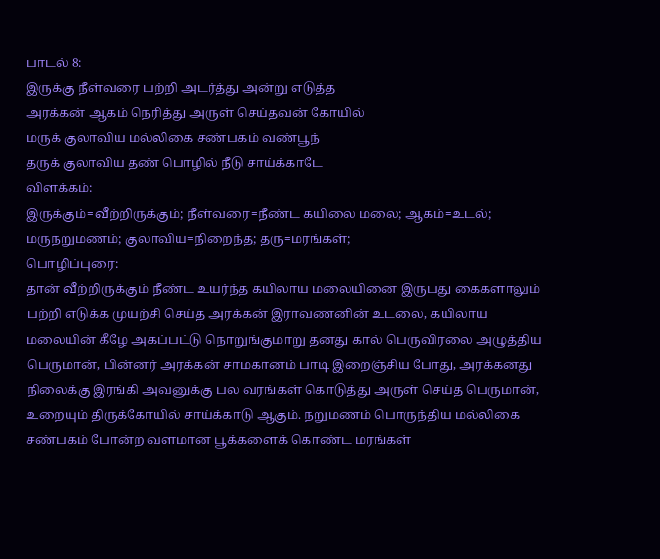பாடல் 8:
இருக்கு நீள்வரை பற்றி அடர்த்து அன்று எடுத்த
அரக்கன் ஆகம் நெரித்து அருள் செய்தவன் கோயில்
மருக் குலாவிய மல்லிகை சண்பகம் வண்பூந்
தருக் குலாவிய தண் பொழில் நீடு சாய்க்காடே
விளக்கம்:
இருக்கும்=வீற்றிருக்கும்; நீள்வரை=நீண்ட கயிலை மலை; ஆகம்=உடல்; மருநறுமணம்; குலாவிய=நிறைந்த; தரு=மரங்கள்;
பொழிப்புரை:
தான் வீற்றிருக்கும் நீண்ட உயர்ந்த கயிலாய மலையினை இருபது கைகளாலும் பற்றி எடுக்க முயற்சி செய்த அரக்கன் இராவணனின் உடலை, கயிலாய மலையின் கீழே அகப்பட்டு நொறுங்குமாறு தனது கால் பெருவிரலை அழுத்திய பெருமான், பின்னர் அரக்கன் சாமகானம் பாடி இறைஞ்சிய போது, அரக்கனது நிலைக்கு இரங்கி அவனுக்கு பல வரங்கள் கொடுத்து அருள் செய்த பெருமான், உறையும் திருக்கோயில் சாய்க்காடு ஆகும். நறுமணம் பொருந்திய மல்லிகை சண்பகம் போன்ற வளமான பூக்களைக் கொண்ட மரங்கள்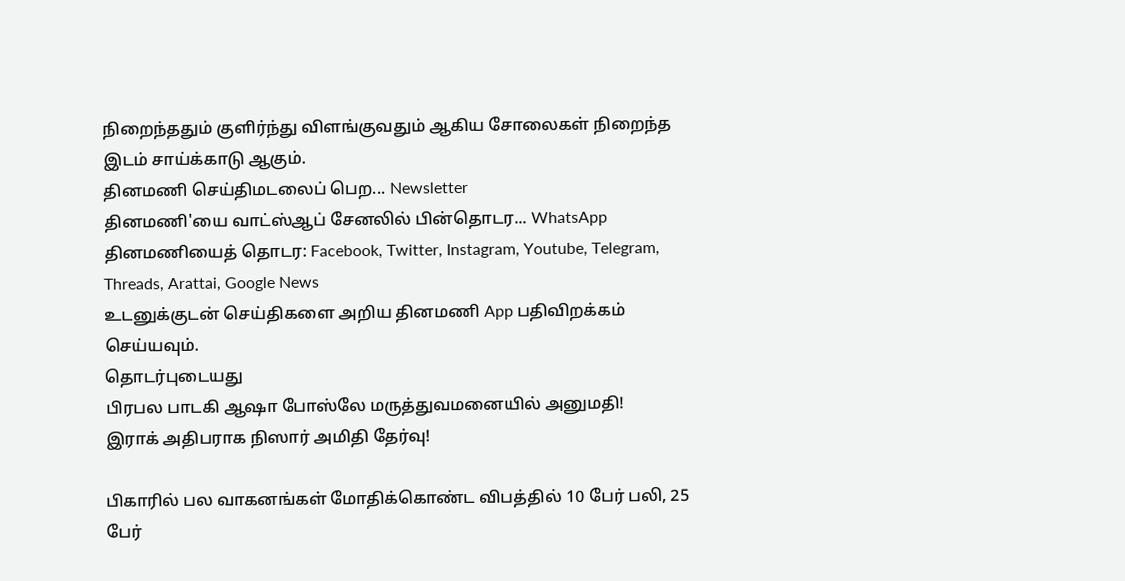நிறைந்ததும் குளிர்ந்து விளங்குவதும் ஆகிய சோலைகள் நிறைந்த இடம் சாய்க்காடு ஆகும்.
தினமணி செய்திமடலைப் பெற... Newsletter
தினமணி'யை வாட்ஸ்ஆப் சேனலில் பின்தொடர... WhatsApp
தினமணியைத் தொடர: Facebook, Twitter, Instagram, Youtube, Telegram, Threads, Arattai, Google News
உடனுக்குடன் செய்திகளை அறிய தினமணி App பதிவிறக்கம் செய்யவும்.
தொடர்புடையது
பிரபல பாடகி ஆஷா போஸ்லே மருத்துவமனையில் அனுமதி!
இராக் அதிபராக நிஸார் அமிதி தேர்வு!

பிகாரில் பல வாகனங்கள் மோதிக்கொண்ட விபத்தில் 10 பேர் பலி, 25 பேர்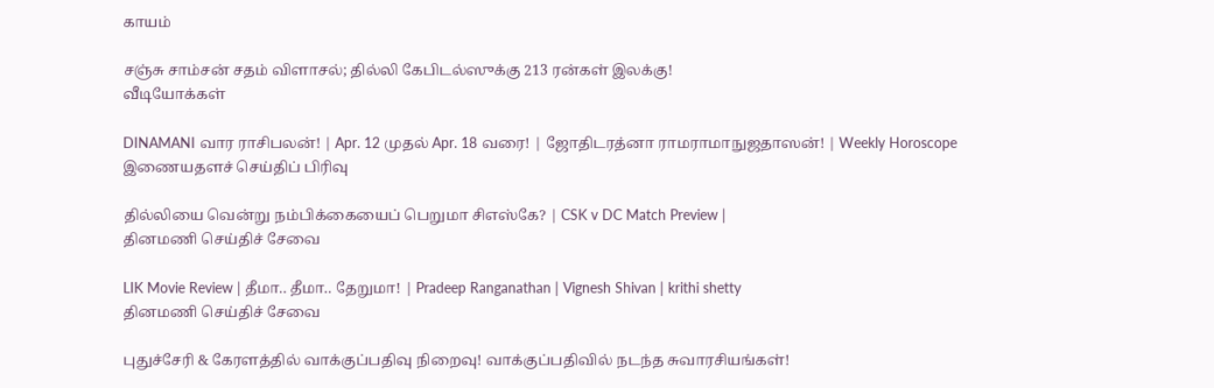காயம்

சஞ்சு சாம்சன் சதம் விளாசல்; தில்லி கேபிடல்ஸுக்கு 213 ரன்கள் இலக்கு!
வீடியோக்கள்

DINAMANI வார ராசிபலன்! | Apr. 12 முதல் Apr. 18 வரை! | ஜோதிடரத்னா ராமராமாநுஜதாஸன்! | Weekly Horoscope
இணையதளச் செய்திப் பிரிவு

தில்லியை வென்று நம்பிக்கையைப் பெறுமா சிஎஸ்கே? | CSK v DC Match Preview |
தினமணி செய்திச் சேவை

LIK Movie Review | தீமா.. தீமா.. தேறுமா! | Pradeep Ranganathan | Vignesh Shivan | krithi shetty
தினமணி செய்திச் சேவை

புதுச்சேரி & கேரளத்தில் வாக்குப்பதிவு நிறைவு! வாக்குப்பதிவில் நடந்த சுவாரசியங்கள்!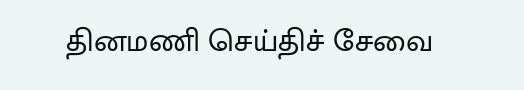தினமணி செய்திச் சேவை